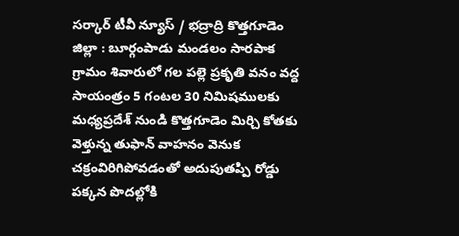సర్కార్ టీవీ న్యూస్ / భద్రాద్రి కొత్తగూడెం జిల్లా : బూర్గంపాడు మండలం సారపాక గ్రామం శివారులో గల పల్లె ప్రకృతి వనం వద్ద సాయంత్రం 5 గంటల 30 నిమిషములకు మధ్యప్రదేశ్ నుండి కొత్తగూడెం మిర్చి కోతకు వెళ్తున్న తుఫాన్ వాహనం వెనుక చక్రంవిరిగిపోవడంతో అదుపుతప్పి రోడ్డు పక్కన పొదల్లోకి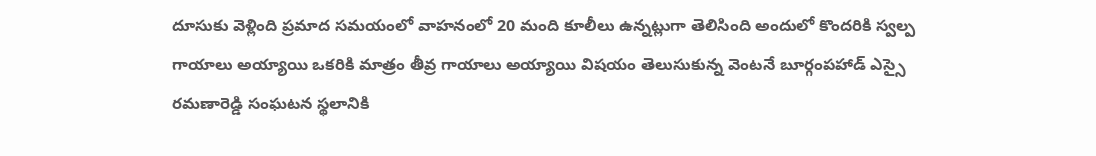దూసుకు వెళ్లింది ప్రమాద సమయంలో వాహనంలో 20 మంది కూలీలు ఉన్నట్లుగా తెలిసింది అందులో కొందరికి స్వల్ప గాయాలు అయ్యాయి ఒకరికి మాత్రం తీవ్ర గాయాలు అయ్యాయి విషయం తెలుసుకున్న వెంటనే బూర్గంపహాడ్ ఎస్సై రమణారెడ్డి సంఘటన స్థలానికి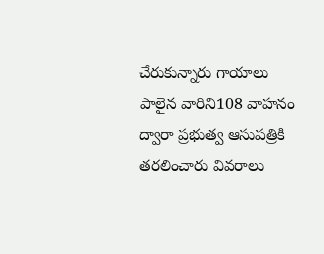చేరుకున్నారు గాయాలు పాలైన వారిని108 వాహనం ద్వారా ప్రభుత్వ ఆసుపత్రికి తరలించారు వివరాలు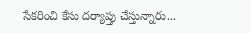సేకరించి కేసు దర్యాప్తు చేస్తున్నారు...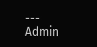---
Admin